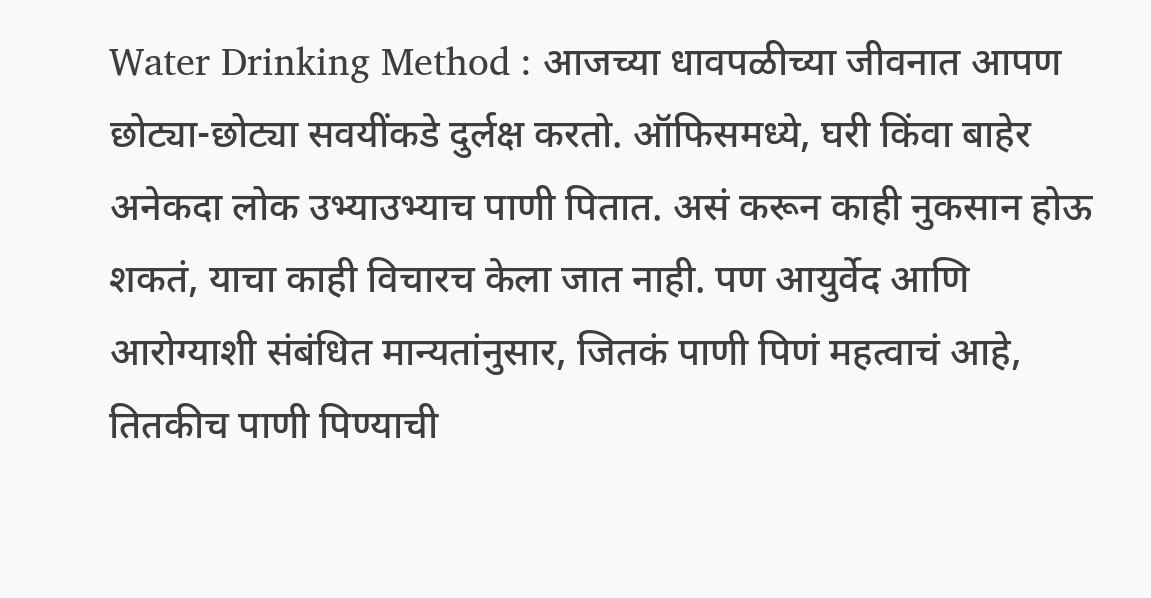Water Drinking Method : आजच्या धावपळीच्या जीवनात आपण छोट्या-छोट्या सवयींकडे दुर्लक्ष करतो. ऑफिसमध्ये, घरी किंवा बाहेर अनेकदा लोक उभ्याउभ्याच पाणी पितात. असं करून काही नुकसान होऊ शकतं, याचा काही विचारच केला जात नाही. पण आयुर्वेद आणि आरोग्याशी संबंधित मान्यतांनुसार, जितकं पाणी पिणं महत्वाचं आहे, तितकीच पाणी पिण्याची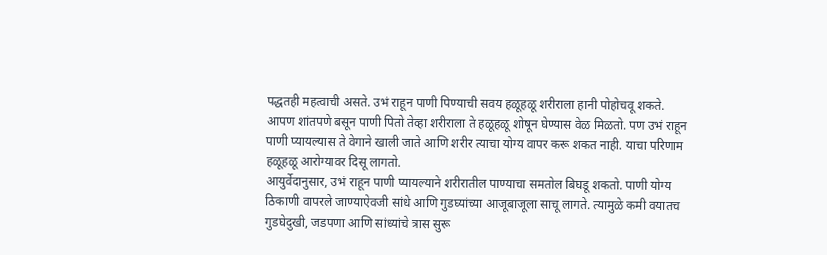पद्धतही महत्वाची असते. उभं राहून पाणी पिण्याची सवय हळूहळू शरीराला हानी पोहोचवू शकते.
आपण शांतपणे बसून पाणी पितो तेव्हा शरीराला ते हळूहळू शोषून घेण्यास वेळ मिळतो. पण उभं राहून पाणी प्यायल्यास ते वेगाने खाली जाते आणि शरीर त्याचा योग्य वापर करू शकत नाही. याचा परिणाम हळूहळू आरोग्यावर दिसू लागतो.
आयुर्वेदानुसार, उभं राहून पाणी प्यायल्याने शरीरातील पाण्याचा समतोल बिघडू शकतो. पाणी योग्य ठिकाणी वापरले जाण्याऐवजी सांधे आणि गुडघ्यांच्या आजूबाजूला साचू लागते. त्यामुळे कमी वयातच गुडघेदुखी, जडपणा आणि सांध्यांचे त्रास सुरू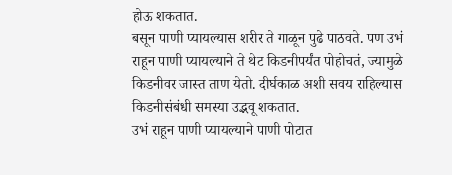होऊ शकतात.
बसून पाणी प्यायल्यास शरीर ते गाळून पुढे पाठवते. पण उभं राहून पाणी प्यायल्याने ते थेट किडनीपर्यंत पोहोचतं, ज्यामुळे किडनीवर जास्त ताण येतो. दीर्घकाळ अशी सवय राहिल्यास किडनीसंबंधी समस्या उद्भवू शकतात.
उभं राहून पाणी प्यायल्याने पाणी पोटात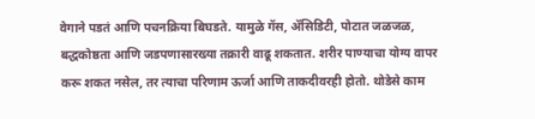वेगाने पडतं आणि पचनक्रिया बिघडते. यामुळे गॅस, ॲसिडिटी, पोटात जळजळ, बद्धकोष्ठता आणि जडपणासारख्या तक्रारी वाढू शकतात. शरीर पाण्याचा योग्य वापर करू शकत नसेल, तर त्याचा परिणाम ऊर्जा आणि ताकदीवरही होतो. थोडेसे काम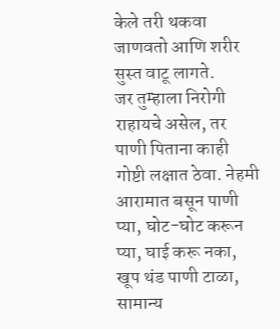केले तरी थकवा जाणवतो आणि शरीर सुस्त वाटू लागते.
जर तुम्हाला निरोगी राहायचे असेल, तर पाणी पिताना काही गोष्टी लक्षात ठेवा. नेहमी आरामात बसून पाणी प्या, घोट-घोट करून प्या, घाई करू नका, खूप थंड पाणी टाळा, सामान्य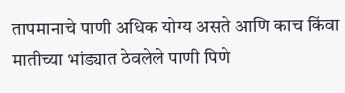तापमानाचे पाणी अधिक योग्य असते आणि काच किंवा मातीच्या भांड्यात ठेवलेले पाणी पिणे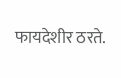फायदेशीर ठरते.